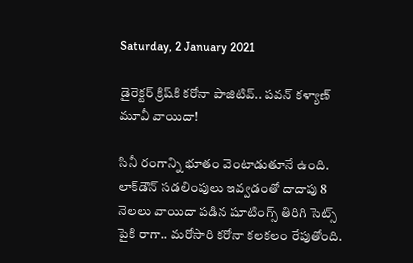Saturday, 2 January 2021

డైరెక్టర్ క్రిష్‌కి కరోనా పాజిటివ్.. పవన్ కళ్యాణ్ మూవీ వాయిదా!

సినీ రంగాన్ని భూతం వెంటాడుతూనే ఉంది. లాక్‌డౌన్ సడలింపులు ఇవ్వడంతో దాదాపు 8 నెలలు వాయిదా పడిన షూటింగ్స్ తిరిగి సెట్స్ పైకి రాగా.. మరోసారి కరోనా కలకలం రేపుతోంది.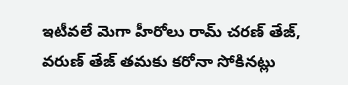ఇటీవలే మెగా హీరోలు రామ్ చరణ్ తేజ్, వరుణ్ తేజ్ తమకు కరోనా సోకినట్లు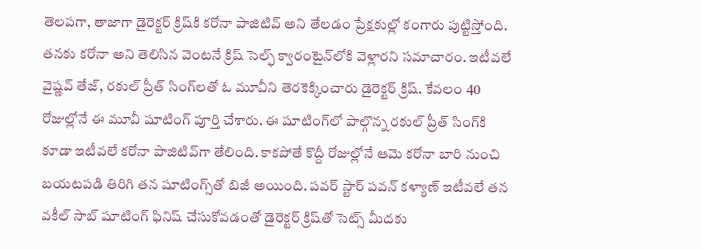తెలపగా, తాజాగా డైరెక్టర్ క్రిష్‌కి కరోనా పాజిటివ్ అని తేలడం ప్రేక్షకుల్లో కంగారు పుట్టిస్తోంది. తనకు కరోనా అని తెలిసిన వెంటనే క్రిష్ సెల్ఫ్ క్వారంటైన్‌లోకి వెళ్లారని సమాచారం. ఇటీవలే వైష్ణ‌వ్ తేజ్‌, రకుల్ ప్రీత్ సింగ్‌లతో ఓ మూవీని తెర‌కెక్కించారు డైరెక్టర్ క్రిష్. కేవలం 40 రోజుల్లోనే ఈ మూవీ షూటింగ్‌ పూర్తి చేశారు. ఈ షూటింగ్‌లో పాల్గొన్న ర‌కుల్ ప్రీత్ సింగ్‌కి కూడా ఇటీవలే కరోనా పాజిటివ్‌గా తేలింది. కాకపోతే కొద్దీ రోజుల్లోనే ఆమె కరోనా బారి నుంచి బయటపడి తిరిగి తన షూటింగ్స్‌తో బిజీ అయింది. పవర్ స్టార్ పవన్ కళ్యాణ్ ఇటీవలే తన వకీల్ సాబ్ షూటింగ్ ఫినిష్ చేసుకోవడంతో డైరెక్టర్ క్రిష్‌తో సెట్స్ మీదకు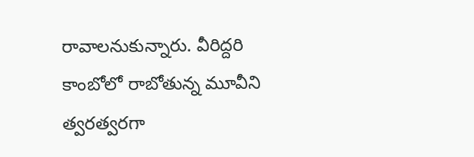రావాలనుకున్నారు. వీరిద్దరి కాంబోలో రాబోతున్న మూవీని త్వరత్వరగా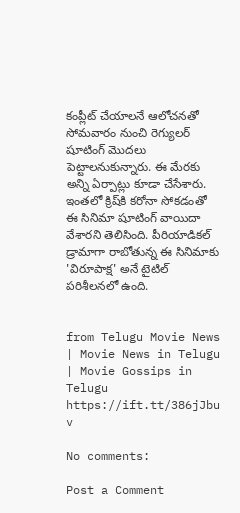కంప్లీట్ చేయాలనే ఆలోచనతో సోమవారం నుంచి రెగ్యులర్ షూటింగ్ మొదలు పెట్టాలనుకున్నారు. ఈ మేరకు అన్ని ఏర్పాట్లు కూడా చేసేశారు. ఇంతలో క్రిష్‌కి కరోనా సోకడంతో ఈ సినిమా షూటింగ్ వాయిదా వేశారని తెలిసింది. పీరియాడికల్ డ్రామాగా రాబోతున్న ఈ సినిమాకు 'విరూపాక్ష' అనే టైటిల్ పరిశీలనలో ఉంది.


from Telugu Movie News | Movie News in Telugu | Movie Gossips in Telugu https://ift.tt/386jJbu
v

No comments:

Post a Comment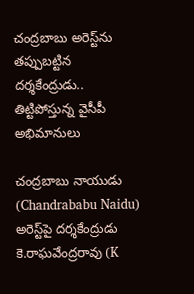చంద్రబాబు అరెస్ట్‌ను తప్పుబట్టిన దర్శకేంద్రుడు.. తిట్టిపోస్తున్న వైసీపీ అభిమానులు

చంద్రబాబు నాయుడు (Chandrababu Naidu) అరెస్ట్‌పై దర్శకేంద్రుడు కె.రాఘవేంద్రరావు (K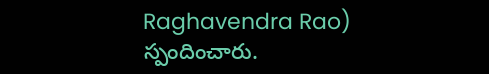Raghavendra Rao) స్పందించారు.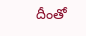దీంతో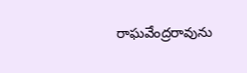రాఘవేంద్రరావును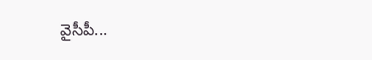వైసీపీ...